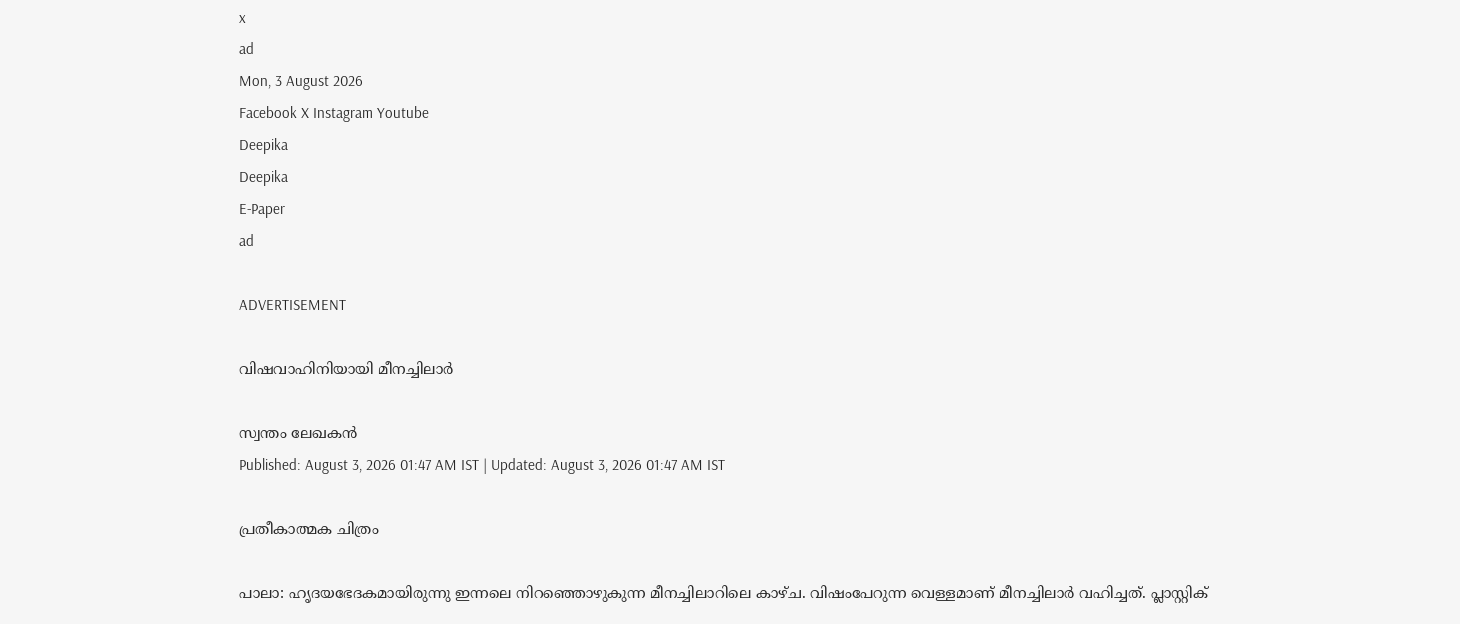x
ad
Mon, 3 August 2026
Facebook X Instagram Youtube
Deepika
Deepika
E-Paper
ad

ADVERTISEMENT

വിഷവാഹിനിയായി മീനച്ചിലാർ

സ്വന്തം ലേഖകൻ
Published: August 3, 2026 01:47 AM IST | Updated: August 3, 2026 01:47 AM IST

പ്രതീകാത്മക ചിത്രം

പാലാ: ഹൃദയഭേദകമായിരുന്നു ഇന്നലെ നിറഞ്ഞൊഴുകുന്ന മീനച്ചിലാറിലെ കാഴ്ച. വിഷംപേറുന്ന വെള്ളമാണ് മീനച്ചിലാർ വഹിച്ചത്. പ്ലാസ്റ്റിക്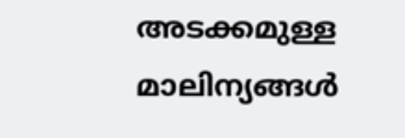അടക്കമുള്ള മാലിന്യങ്ങള്‍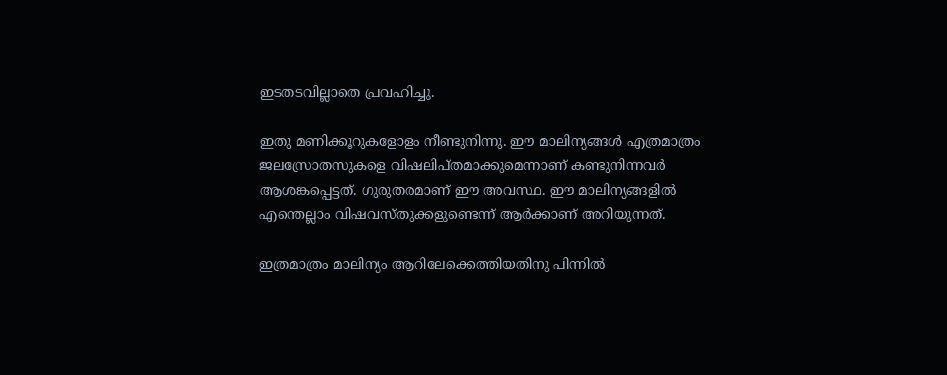ഇടതടവില്ലാതെ പ്രവഹിച്ചു.

ഇതു മണിക്കൂറുകളോളം നീണ്ടുനിന്നു. ഈ മാലിന‍്യങ്ങൾ എത്രമാത്രം ജലസ്രോതസുകളെ വിഷലിപ്തമാക്കുമെന്നാണ് കണ്ടുനിന്നവർ ആശങ്കപ്പെട്ടത്. ഗുരുതരമാണ് ഈ അവസ്ഥ. ഈ മാലിന‍്യങ്ങളിൽ എന്തെല്ലാം വിഷവസ്തുക്കളുണ്ടെന്ന് ആർക്കാണ് അറിയുന്നത്.

ഇത്രമാത്രം മാലിന‍്യം ആറിലേക്കെത്തിയതിനു പിന്നിൽ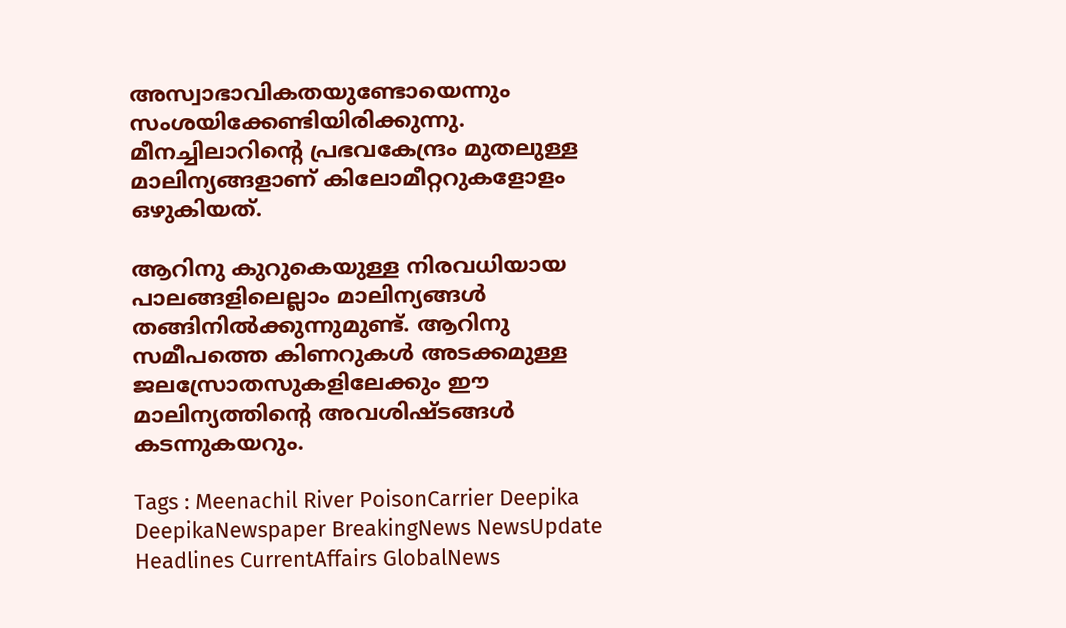അസ്വാഭാവികതയുണ്ടോയെന്നും സംശയിക്കേണ്ടിയിരിക്കുന്നു. മീനച്ചിലാറിന്‍റെ പ്രഭവകേന്ദ്രം മുതലുള്ള മാലിന്യങ്ങളാണ് കിലോമീറ്ററുകളോളം ഒഴുകിയത്.

ആറിനു കുറുകെയുള്ള നിരവധിയായ പാലങ്ങളിലെല്ലാം മാലിന‍്യങ്ങൾ തങ്ങിനിൽക്കുന്നുമുണ്ട്. ആറിനു സമീപത്തെ കിണറുകൾ അടക്കമുള്ള ജലസ്രോതസുകളിലേക്കും ഈ മാലിന‍്യത്തിന്‍റെ അവശിഷ്ടങ്ങൾ കടന്നുകയറും.

Tags : Meenachil River PoisonCarrier Deepika DeepikaNewspaper BreakingNews NewsUpdate Headlines CurrentAffairs GlobalNews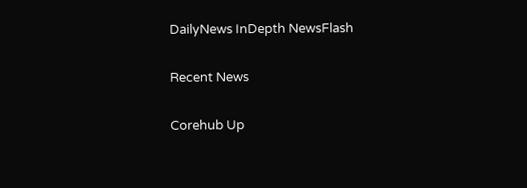DailyNews InDepth NewsFlash

Recent News

Corehub Up